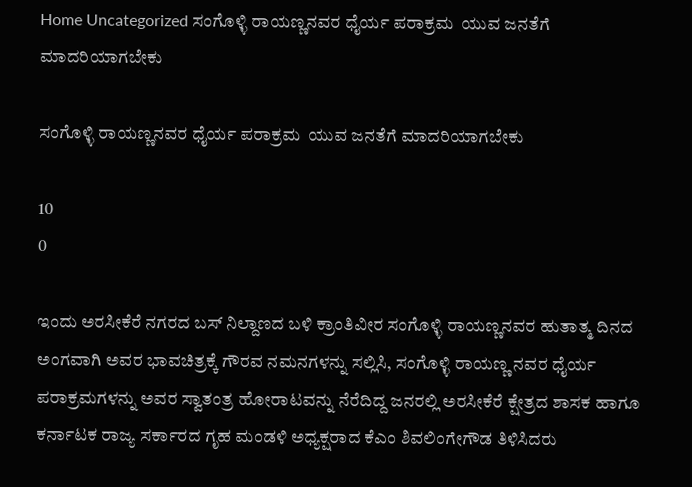Home Uncategorized ಸಂಗೊಳ್ಳಿ ರಾಯಣ್ಣನವರ ಧೈರ್ಯ ಪರಾಕ್ರಮ  ಯುವ ಜನತೆಗೆ ಮಾದರಿಯಾಗಬೇಕು

ಸಂಗೊಳ್ಳಿ ರಾಯಣ್ಣನವರ ಧೈರ್ಯ ಪರಾಕ್ರಮ  ಯುವ ಜನತೆಗೆ ಮಾದರಿಯಾಗಬೇಕು

10
0

ಇಂದು ಅರಸೀಕೆರೆ ನಗರದ ಬಸ್ ನಿಲ್ದಾಣದ ಬಳಿ ಕ್ರಾಂತಿವೀರ ಸಂಗೊಳ್ಳಿ ರಾಯಣ್ಣನವರ ಹುತಾತ್ಮ ದಿನದ ಅಂಗವಾಗಿ ಅವರ ಭಾವಚಿತ್ರಕ್ಕೆ ಗೌರವ ನಮನಗಳನ್ನು ಸಲ್ಲಿಸಿ, ಸಂಗೊಳ್ಳಿ ರಾಯಣ್ಣ ನವರ ಧೈರ್ಯ ಪರಾಕ್ರಮಗಳನ್ನು ಅವರ ಸ್ವಾತಂತ್ರ ಹೋರಾಟವನ್ನು ನೆರೆದಿದ್ದ ಜನರಲ್ಲಿ ಅರಸೀಕೆರೆ ಕ್ಷೇತ್ರದ ಶಾಸಕ ಹಾಗೂ ಕರ್ನಾಟಕ ರಾಜ್ಯ ಸರ್ಕಾರದ ಗೃಹ ಮಂಡಳಿ ಅಧ್ಯಕ್ಷರಾದ ಕೆಎಂ ಶಿವಲಿಂಗೇಗೌಡ ತಿಳಿಸಿದರು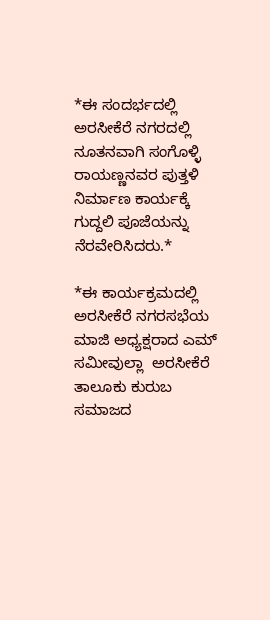*ಈ ಸಂದರ್ಭದಲ್ಲಿ ಅರಸೀಕೆರೆ ನಗರದಲ್ಲಿ ನೂತನವಾಗಿ ಸಂಗೊಳ್ಳಿ ರಾಯಣ್ಣನವರ ಪುತ್ತಳಿ ನಿರ್ಮಾಣ ಕಾರ್ಯಕ್ಕೆ ಗುದ್ದಲಿ ಪೂಜೆಯನ್ನು ನೆರವೇರಿಸಿದರು.*

*ಈ ಕಾರ್ಯಕ್ರಮದಲ್ಲಿ ಅರಸೀಕೆರೆ ನಗರಸಭೆಯ ಮಾಜಿ ಅಧ್ಯಕ್ಷರಾದ ಎಮ್ ಸಮೀವುಲ್ಲಾ  ಅರಸೀಕೆರೆ ತಾಲೂಕು ಕುರುಬ ಸಮಾಜದ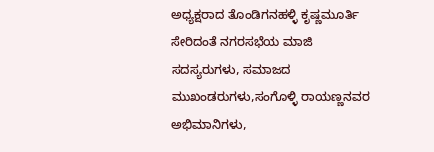ಅಧ್ಯಕ್ಷರಾದ ತೊಂಡಿಗನಹಳ್ಳಿ ಕೃಷ್ಣಮೂರ್ತಿ  ಸೇರಿದಂತೆ ನಗರಸಭೆಯ ಮಾಜಿ  ಸದಸ್ಯರುಗಳು, ಸಮಾಜದ ಮುಖಂಡರುಗಳು,ಸಂಗೊಳ್ಳಿ ರಾಯಣ್ಣನವರ ಅಭಿಮಾನಿಗಳು,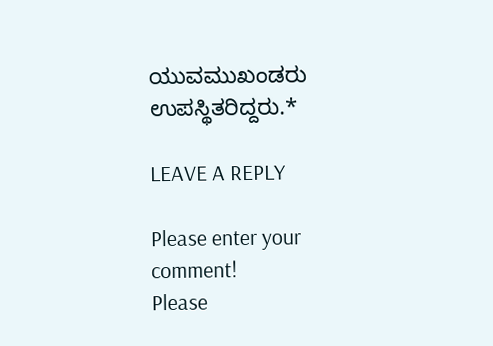ಯುವಮುಖಂಡರು ಉಪಸ್ಥಿತರಿದ್ದರು.*

LEAVE A REPLY

Please enter your comment!
Please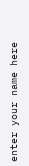enter your name here